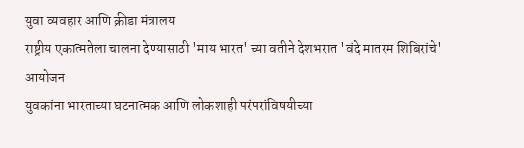युवा व्यवहार आणि क्रीडा मंत्रालय
राष्ट्रीय एकात्मतेला चालना देण्यासाठी 'माय भारत' च्या वतीने देशभरात 'वंदे मातरम शिबिरांचे' आयोजन
युवकांना भारताच्या घटनात्मक आणि लोकशाही परंपरांविषयीच्या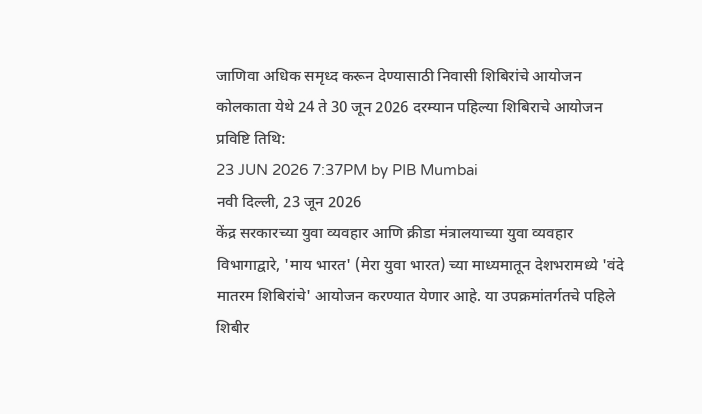जाणिवा अधिक समृध्द करून देण्यासाठी निवासी शिबिरांचे आयोजन
कोलकाता येथे 24 ते 30 जून 2026 दरम्यान पहिल्या शिबिराचे आयोजन
प्रविष्टि तिथि:
23 JUN 2026 7:37PM by PIB Mumbai
नवी दिल्ली, 23 जून 2026
केंद्र सरकारच्या युवा व्यवहार आणि क्रीडा मंत्रालयाच्या युवा व्यवहार विभागाद्वारे, 'माय भारत' (मेरा युवा भारत) च्या माध्यमातून देशभरामध्ये 'वंदे मातरम शिबिरांचे' आयोजन करण्यात येणार आहे. या उपक्रमांतर्गतचे पहिले शिबीर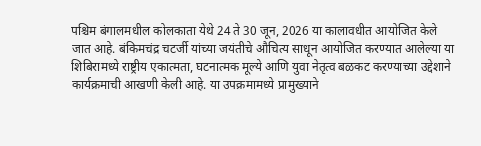पश्चिम बंगालमधील कोलकाता येथे 24 ते 30 जून, 2026 या कालावधीत आयोजित केले जात आहे. बंकिमचंद्र चटर्जी यांच्या जयंतीचे औचित्य साधून आयोजित करण्यात आलेल्या या शिबिरामध्ये राष्ट्रीय एकात्मता, घटनात्मक मूल्ये आणि युवा नेतृत्व बळकट करण्याच्या उद्देशाने कार्यक्रमाची आखणी केली आहे. या उपक्रमामध्ये प्रामुख्याने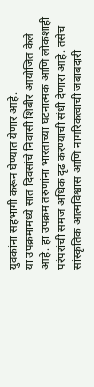युवकांना सहभागी करून घेण्यात येणार आहे.
या उपक्रमामध्ये सात दिवसांचे निवासी शिबीर आयोजित केले आहे. हा उपक्रम तरुणांना भारताच्या घटनात्मक आणि लोकशाही परंपरांची समज अधिक दृढ करण्याची संधी देणारा आहे. तसेच सांस्कृतिक आत्मविश्वास आणि नागरिकत्वाची जबाबदारी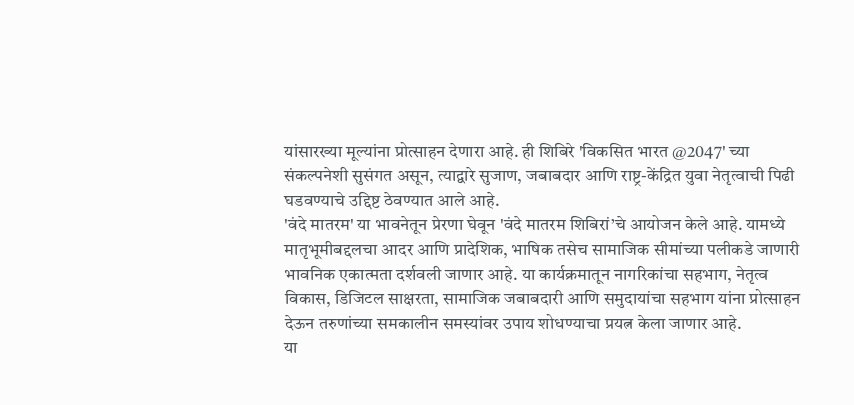यांसारख्या मूल्यांना प्रोत्साहन देणारा आहे. ही शिबिरे 'विकसित भारत @2047' च्या संकल्पनेशी सुसंगत असून, त्याद्वारे सुजाण, जबाबदार आणि राष्ट्र-केंद्रित युवा नेतृत्वाची पिढी घडवण्याचे उद्दिष्ट ठेवण्यात आले आहे.
'वंदे मातरम' या भावनेतून प्रेरणा घेवून 'वंदे मातरम शिबिरां’चे आयोजन केले आहे. यामध्ये मातृभूमीबद्दलचा आदर आणि प्रादेशिक, भाषिक तसेच सामाजिक सीमांच्या पलीकडे जाणारी भावनिक एकात्मता दर्शवली जाणार आहे. या कार्यक्रमातून नागरिकांचा सहभाग, नेतृत्व विकास, डिजिटल साक्षरता, सामाजिक जबाबदारी आणि समुदायांचा सहभाग यांना प्रोत्साहन देऊन तरुणांच्या समकालीन समस्यांवर उपाय शोधण्याचा प्रयत्न केला जाणार आहे.
या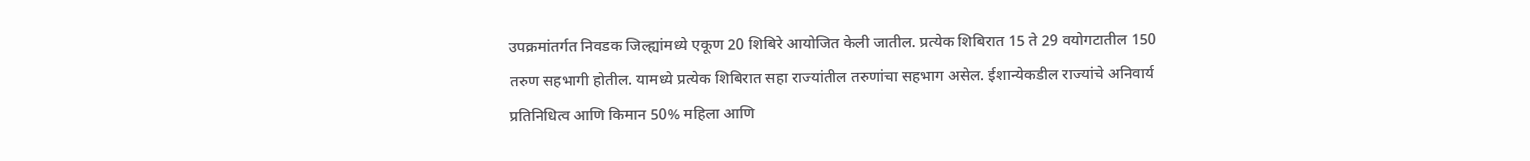उपक्रमांतर्गत निवडक जिल्ह्यांमध्ये एकूण 20 शिबिरे आयोजित केली जातील. प्रत्येक शिबिरात 15 ते 29 वयोगटातील 150 तरुण सहभागी होतील. यामध्ये प्रत्येक शिबिरात सहा राज्यांतील तरुणांचा सहभाग असेल. ईशान्येकडील राज्यांचे अनिवार्य प्रतिनिधित्व आणि किमान 50% महिला आणि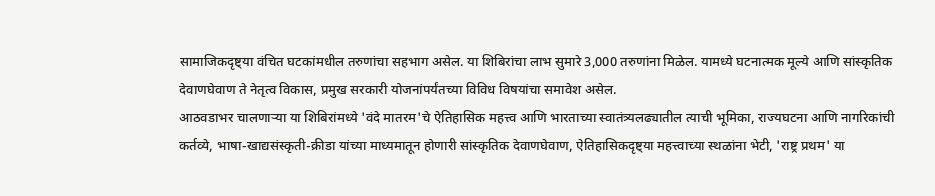सामाजिकदृष्ट्या वंचित घटकांमधील तरुणांचा सहभाग असेल. या शिबिरांचा लाभ सुमारे 3,000 तरुणांना मिळेल. यामध्ये घटनात्मक मूल्ये आणि सांस्कृतिक देवाणघेवाण ते नेतृत्व विकास, प्रमुख सरकारी योजनांपर्यंतच्या विविध विषयांचा समावेश असेल.
आठवडाभर चालणाऱ्या या शिबिरांमध्ये 'वंदे मातरम'चे ऐतिहासिक महत्त्व आणि भारताच्या स्वातंत्र्यलढ्यातील त्याची भूमिका, राज्यघटना आणि नागरिकांची कर्तव्ये, भाषा-खाद्यसंस्कृती-क्रीडा यांच्या माध्यमातून होणारी सांस्कृतिक देवाणघेवाण, ऐतिहासिकदृष्ट्या महत्त्वाच्या स्थळांना भेटी, 'राष्ट्र प्रथम' या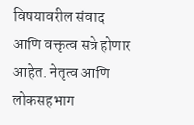विषयावरील संवाद आणि वक्तृत्व सत्रे होणार आहेत. नेतृत्व आणि लोकसहभाग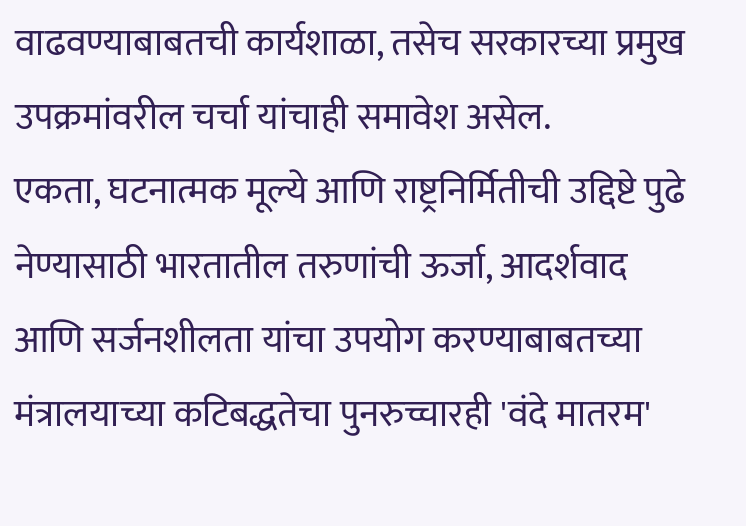वाढवण्याबाबतची कार्यशाळा, तसेच सरकारच्या प्रमुख उपक्रमांवरील चर्चा यांचाही समावेश असेल.
एकता, घटनात्मक मूल्ये आणि राष्ट्रनिर्मितीची उद्दिष्टे पुढे नेण्यासाठी भारतातील तरुणांची ऊर्जा, आदर्शवाद आणि सर्जनशीलता यांचा उपयोग करण्याबाबतच्या मंत्रालयाच्या कटिबद्धतेचा पुनरुच्चारही 'वंदे मातरम'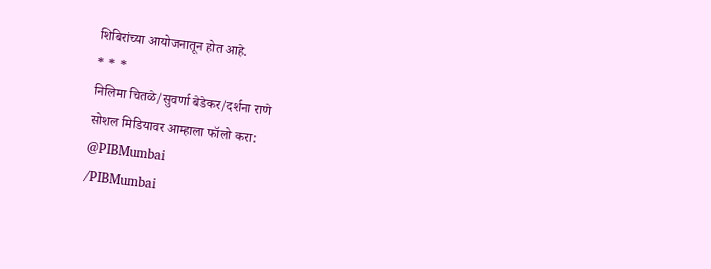शिबिरांच्या आयोजनातून होत आहे.
* * *
निलिमा चितळे/सुवर्णा बेडेकर/दर्शना राणे
सोशल मिडियावर आम्हाला फॉलो करा:
@PIBMumbai
/PIBMumbai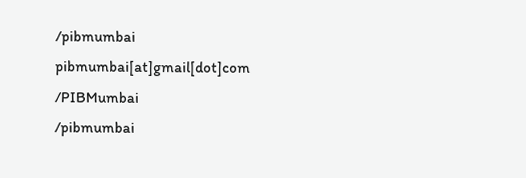/pibmumbai
pibmumbai[at]gmail[dot]com
/PIBMumbai
/pibmumbai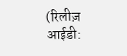(रिलीज़ आईडी: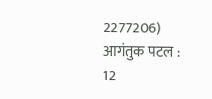2277206)
आगंतुक पटल : 12